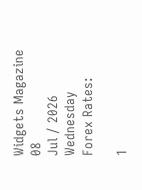Widgets Magazine
08
Jul / 2026
Wednesday
Forex Rates:

1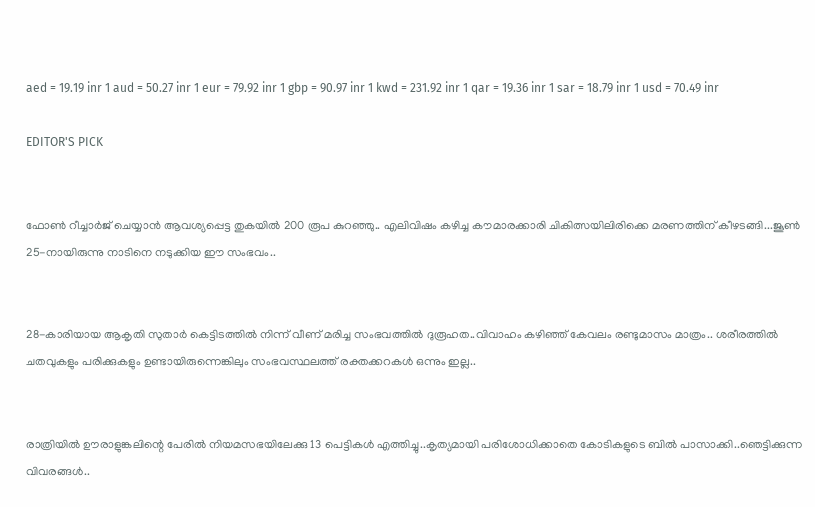aed = 19.19 inr 1 aud = 50.27 inr 1 eur = 79.92 inr 1 gbp = 90.97 inr 1 kwd = 231.92 inr 1 qar = 19.36 inr 1 sar = 18.79 inr 1 usd = 70.49 inr

EDITOR'S PICK


ഫോണ്‍ റീച്ചാര്‍ജ് ചെയ്യാന്‍ ആവശ്യപ്പെട്ട തുകയില്‍ 200 രൂപ കുറഞ്ഞു.. എലിവിഷം കഴിച്ച കൗമാരക്കാരി ചികിത്സയിലിരിക്കെ മരണത്തിന് കീഴടങ്ങി...ജൂണ്‍ 25-നായിരുന്നു നാടിനെ നടുക്കിയ ഈ സംഭവം..


28-കാരിയായ ആകൃതി സുതാര്‍ കെട്ടിടത്തില്‍ നിന്ന് വീണ് മരിച്ച സംഭവത്തില്‍ ദുരൂഹത..വിവാഹം കഴിഞ്ഞ് കേവലം രണ്ടുമാസം മാത്രം.. ശരീരത്തില്‍ ചതവുകളും പരിക്കുകളും ഉണ്ടായിരുന്നെങ്കിലും സംഭവസ്ഥലത്ത് രക്തക്കറകള്‍ ഒന്നും ഇല്ല..


രാത്രിയിൽ ഊരാളുങ്കലിന്റെ പേരിൽ നിയമസഭയിലേക്കു 13 പെട്ടികൾ എത്തിച്ചു..കൃത്യമായി പരിശോധിക്കാതെ കോടികളുടെ ബിൽ പാസാക്കി..ഞെട്ടിക്കുന്ന വിവരങ്ങൾ..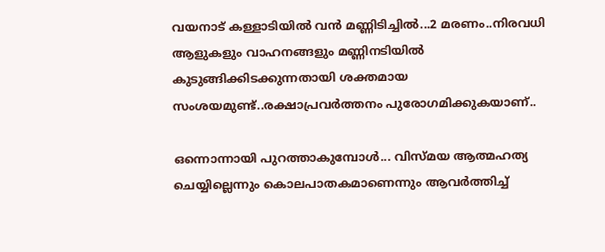വയനാട് കള്ളാടിയില്‍ വന്‍ മണ്ണിടിച്ചില്‍...2 മരണം..നിരവധി ആളുകളും വാഹനങ്ങളും മണ്ണിനടിയില്‍ കുടുങ്ങിക്കിടക്കുന്നതായി ശക്തമായ സംശയമുണ്ട്..രക്ഷാപ്രവർത്തനം പുരോഗമിക്കുകയാണ്..

ഒന്നൊന്നായി പുറത്താകുമ്പോള്‍... വിസ്മയ ആത്മഹത്യ ചെയ്യില്ലെന്നും കൊലപാതകമാണെന്നും ആവര്‍ത്തിച്ച്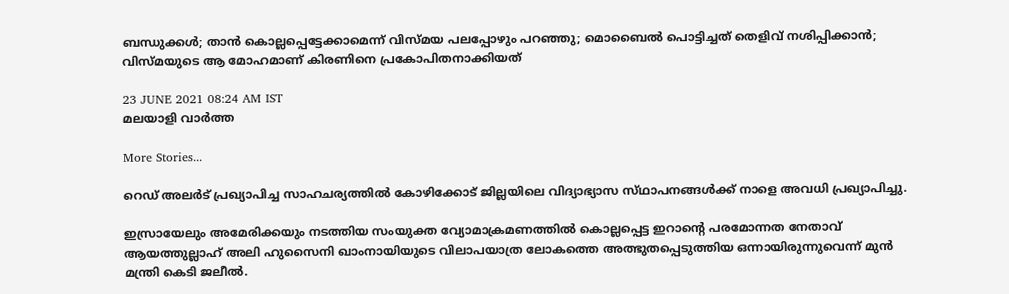ബന്ധുക്കള്‍; താന്‍ കൊല്ലപ്പെട്ടേക്കാമെന്ന് വിസ്മയ പലപ്പോഴും പറഞ്ഞു; മൊബൈല്‍ പൊട്ടിച്ചത് തെളിവ് നശിപ്പിക്കാന്‍; വിസ്മയുടെ ആ മോഹമാണ് കിരണിനെ പ്രകോപിതനാക്കിയത്

23 JUNE 2021 08:24 AM IST
മലയാളി വാര്‍ത്ത

More Stories...

റെഡ് അലർട് പ്രഖ്യാപിച്ച സാഹചര്യത്തിൽ കോഴിക്കോട് ജില്ലയിലെ വിദ്യാഭ്യാസ സ്‌ഥാപനങ്ങൾക്ക്‌ നാളെ അവധി പ്രഖ്യാപിച്ചു.

ഇസ്രായേലും അമേരിക്കയും നടത്തിയ സംയുക്ത വ്യോമാക്രമണത്തിൽ കൊല്ലപ്പെട്ട ഇറാന്റെ പരമോന്നത നേതാവ് ആയത്തുല്ലാഹ് അലി ഹുസൈനി ഖാംനായിയുടെ വിലാപയാത്ര ലോകത്തെ അത്ഭുതപ്പെടുത്തിയ ഒന്നായിരുന്നുവെന്ന് മുൻ മന്ത്രി കെടി ജലീൽ.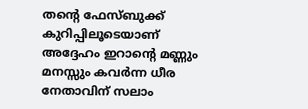തന്റെ ഫേസ്ബുക്ക് കുറിപ്പിലൂടെയാണ് അദ്ദേഹം ഇറാന്റെ മണ്ണും മനസ്സും കവർന്ന ധീര നേതാവിന് സലാം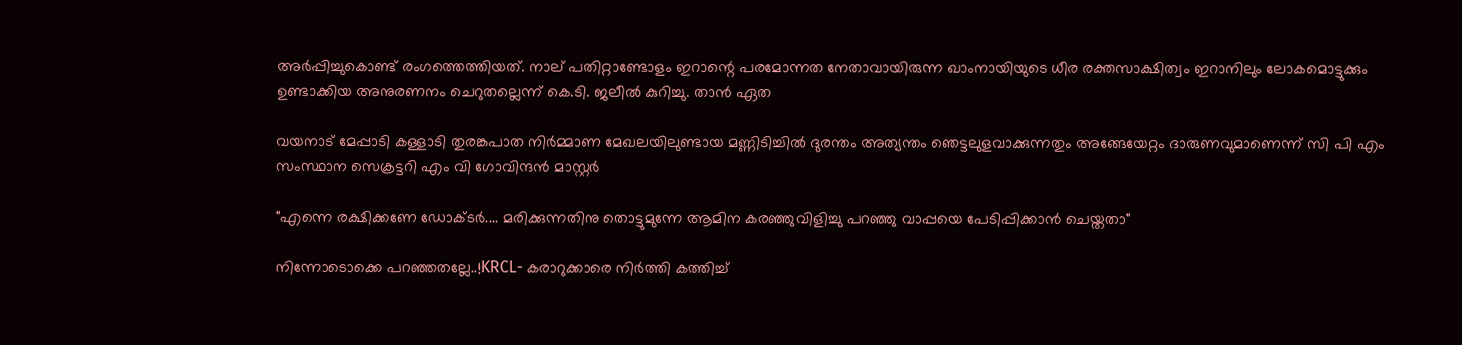അർപ്പിച്ചുകൊണ്ട് രംഗത്തെത്തിയത്. നാല് പതിറ്റാണ്ടോളം ഇറാന്റെ പരമോന്നത നേതാവായിരുന്ന ഖാംനായിയുടെ ധീര രക്തസാക്ഷിത്വം ഇറാനിലും ലോകമൊട്ടുക്കും ഉണ്ടാക്കിയ അനുരണനം ചെറുതല്ലെന്ന് കെ.ടി. ജലീൽ കുറിച്ചു. താൻ ഏത

വയനാട് മേപ്പാടി കള്ളാടി തുരങ്കപാത നിർമ്മാണ മേഖലയിലുണ്ടായ മണ്ണിടിച്ചിൽ ദുരന്തം അത്യന്തം ഞെട്ടലുളവാക്കുന്നതും അങ്ങേയേറ്റം ദാരുണവുമാണെന്ന് സി പി എം സംസ്ഥാന സെക്രട്ടറി എം വി ഗോവിന്ദൻ മാസ്റ്റർ

"എന്നെ രക്ഷിക്കണേ ഡോക്ടർ.... മരിക്കുന്നതിനു തൊട്ടുമുന്നേ ആമിന കരഞ്ഞുവിളിച്ചു പറഞ്ഞു വാപ്പയെ പേടിപ്പിക്കാൻ ചെയ്തതാ"

നിന്നോടൊക്കെ പറഞ്ഞതല്ലേ..!KRCL- കരാറുക്കാരെ നിർത്തി കത്തിച്ച്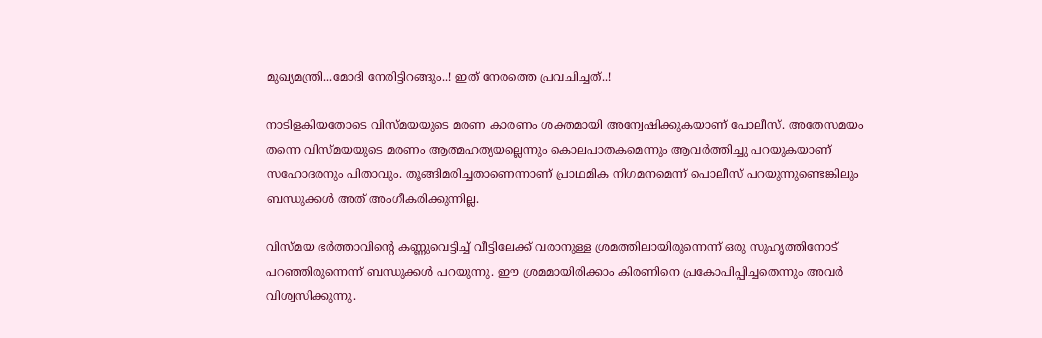മുഖ്യമന്ത്രി...മോദി നേരിട്ടിറങ്ങും..! ഇത് നേരത്തെ പ്രവചിച്ചത്..!

നാടിളകിയതോടെ വിസ്മയയുടെ മരണ കാരണം ശക്തമായി അന്വേഷിക്കുകയാണ് പോലീസ്. അതേസമയം തന്നെ വിസ്മയയുടെ മരണം ആത്മഹത്യയല്ലെന്നും കൊലപാതകമെന്നും ആവര്‍ത്തിച്ചു പറയുകയാണ് സഹോദരനും പിതാവും. തൂങ്ങിമരിച്ചതാണെന്നാണ് പ്രാഥമിക നിഗമനമെന്ന് പൊലീസ് പറയുന്നുണ്ടെങ്കിലും ബന്ധുക്കള്‍ അത് അംഗീകരിക്കുന്നില്ല.

വിസ്മയ ഭര്‍ത്താവിന്റെ കണ്ണുവെട്ടിച്ച് വീട്ടിലേക്ക് വരാനുള്ള ശ്രമത്തിലായിരുന്നെന്ന് ഒരു സുഹൃത്തിനോട് പറഞ്ഞിരുന്നെന്ന് ബന്ധുക്കള്‍ പറയുന്നു. ഈ ശ്രമമായിരിക്കാം കിരണിനെ പ്രകോപിപ്പിച്ചതെന്നും അവര്‍ വിശ്വസിക്കുന്നു.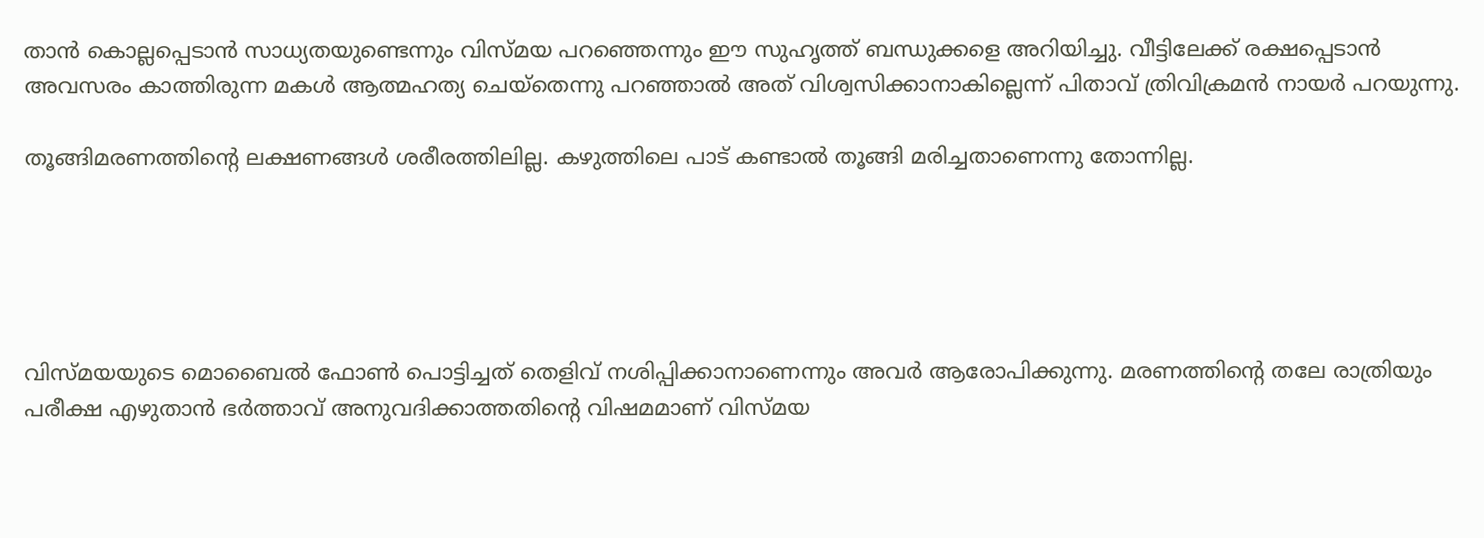താന്‍ കൊല്ലപ്പെടാന്‍ സാധ്യതയുണ്ടെന്നും വിസ്മയ പറഞ്ഞെന്നും ഈ സുഹൃത്ത് ബന്ധുക്കളെ അറിയിച്ചു. വീട്ടിലേക്ക് രക്ഷപ്പെടാന്‍ അവസരം കാത്തിരുന്ന മകള്‍ ആത്മഹത്യ ചെയ്‌തെന്നു പറഞ്ഞാല്‍ അത് വിശ്വസിക്കാനാകില്ലെന്ന് പിതാവ് ത്രിവിക്രമന്‍ നായര്‍ പറയുന്നു.

തൂങ്ങിമരണത്തിന്റെ ലക്ഷണങ്ങള്‍ ശരീരത്തിലില്ല. കഴുത്തിലെ പാട് കണ്ടാല്‍ തൂങ്ങി മരിച്ചതാണെന്നു തോന്നില്ല.





വിസ്മയയുടെ മൊബൈല്‍ ഫോണ്‍ പൊട്ടിച്ചത് തെളിവ് നശിപ്പിക്കാനാണെന്നും അവര്‍ ആരോപിക്കുന്നു. മരണത്തിന്റെ തലേ രാത്രിയും പരീക്ഷ എഴുതാന്‍ ഭര്‍ത്താവ് അനുവദിക്കാത്തതിന്റെ വിഷമമാണ് വിസ്മയ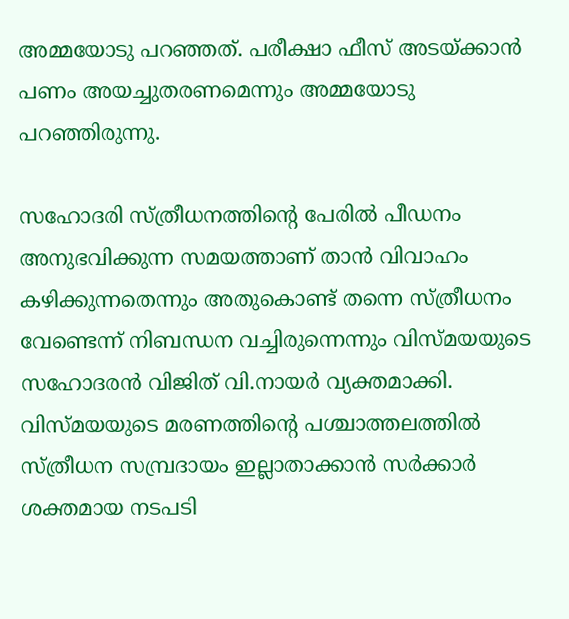അമ്മയോടു പറഞ്ഞത്. പരീക്ഷാ ഫീസ് അടയ്ക്കാന്‍ പണം അയച്ചുതരണമെന്നും അമ്മയോടു പറഞ്ഞിരുന്നു.

സഹോദരി സ്ത്രീധനത്തിന്റെ പേരില്‍ പീഡനം അനുഭവിക്കുന്ന സമയത്താണ് താന്‍ വിവാഹം കഴിക്കുന്നതെന്നും അതുകൊണ്ട് തന്നെ സ്ത്രീധനം വേണ്ടെന്ന് നിബന്ധന വച്ചിരുന്നെന്നും വിസ്മയയുടെ സഹോദരന്‍ വിജിത് വി.നായര്‍ വ്യക്തമാക്കി. വിസ്മയയുടെ മരണത്തിന്റെ പശ്ചാത്തലത്തില്‍ സ്ത്രീധന സമ്പ്രദായം ഇല്ലാതാക്കാന്‍ സര്‍ക്കാര്‍ ശക്തമായ നടപടി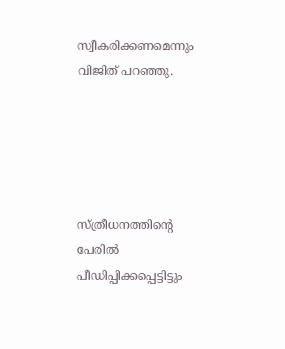സ്വീകരിക്കണമെന്നും വിജിത് പറഞ്ഞു.





സ്ത്രീധനത്തിന്റെ പേരില്‍ പീഡിപ്പിക്കപ്പെട്ടിട്ടും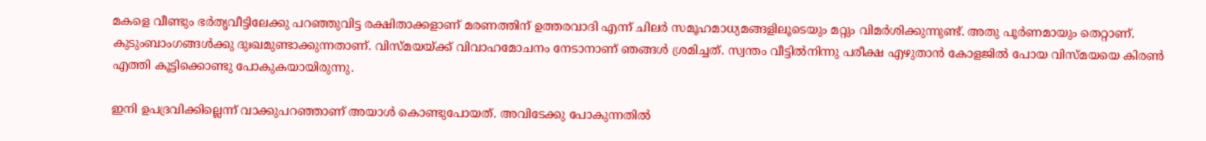മകളെ വീണ്ടും ഭര്‍തൃവീട്ടിലേക്കു പറഞ്ഞുവിട്ട രക്ഷിതാക്കളാണ് മരണത്തിന് ഉത്തരവാദി എന്ന് ചിലര്‍ സമൂഹമാധ്യമങ്ങളിലൂടെയും മറ്റും വിമര്‍ശിക്കുന്നുണ്ട്. അതു പൂര്‍ണമായും തെറ്റാണ്. കുടുംബാംഗങ്ങള്‍ക്കു ദുഃഖമുണ്ടാക്കുന്നതാണ്. വിസ്മയയ്ക്ക് വിവാഹമോചനം നേടാനാണ് ഞങ്ങള്‍ ശ്രമിച്ചത്. സ്വന്തം വീട്ടില്‍നിന്നു പരീക്ഷ എഴുതാന്‍ കോളജില്‍ പോയ വിസ്മയയെ കിരണ്‍ എത്തി കൂട്ടിക്കൊണ്ടു പോകുകയായിരുന്നു.

ഇനി ഉപദ്രവിക്കില്ലെന്ന് വാക്കുപറഞ്ഞാണ് അയാള്‍ കൊണ്ടുപോയത്. അവിടേക്കു പോകുന്നതില്‍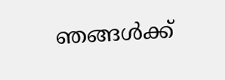ഞങ്ങള്‍ക്ക്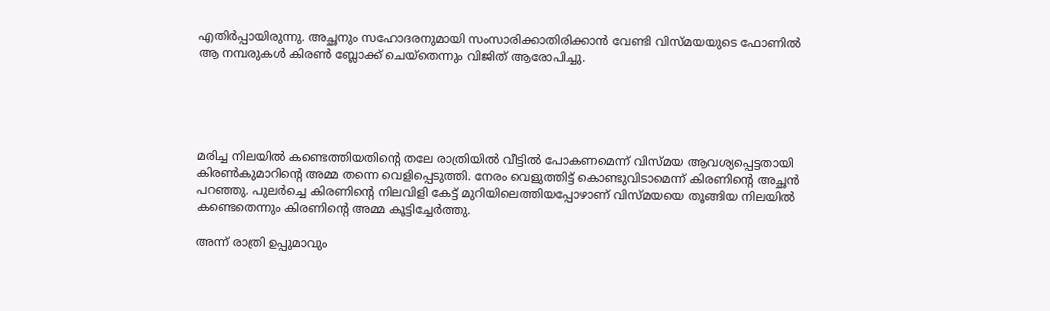എതിര്‍പ്പായിരുന്നു. അച്ഛനും സഹോദരനുമായി സംസാരിക്കാതിരിക്കാന്‍ വേണ്ടി വിസ്മയയുടെ ഫോണില്‍ ആ നമ്പരുകള്‍ കിരണ്‍ ബ്ലോക്ക് ചെയ്‌തെന്നും വിജിത് ആരോപിച്ചു.





മരിച്ച നിലയില്‍ കണ്ടെത്തിയതിന്റെ തലേ രാത്രിയില്‍ വീട്ടില്‍ പോകണമെന്ന് വിസ്മയ ആവശ്യപ്പെട്ടതായി കിരണ്‍കുമാറിന്റെ അമ്മ തന്നെ വെളിപ്പെടുത്തി. നേരം വെളുത്തിട്ട് കൊണ്ടുവിടാമെന്ന് കിരണിന്റെ അച്ഛന്‍ പറഞ്ഞു. പുലര്‍ച്ചെ കിരണിന്റെ നിലവിളി കേട്ട് മുറിയിലെത്തിയപ്പോഴാണ് വിസ്മയയെ തൂങ്ങിയ നിലയില്‍ കണ്ടെതെന്നും കിരണിന്റെ അമ്മ കൂട്ടിച്ചേര്‍ത്തു.

അന്ന് രാത്രി ഉപ്പുമാവും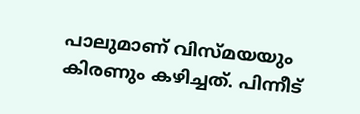പാലുമാണ് വിസ്മയയും കിരണും കഴിച്ചത്. പിന്നീട്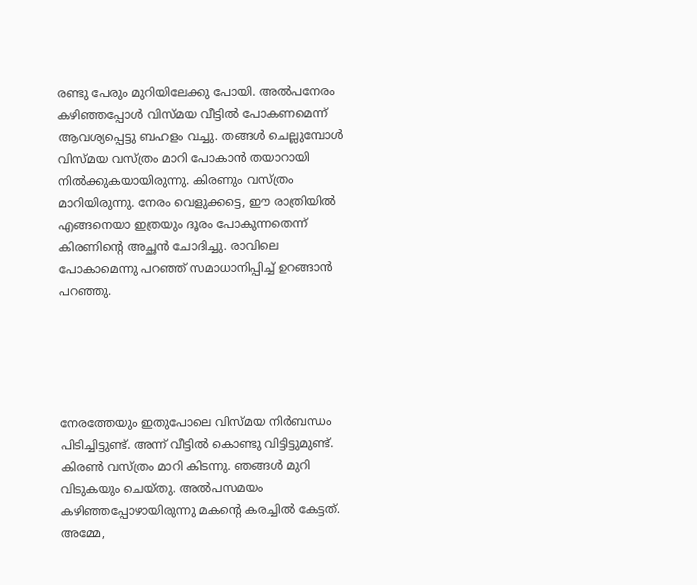രണ്ടു പേരും മുറിയിലേക്കു പോയി. അല്‍പനേരം കഴിഞ്ഞപ്പോള്‍ വിസ്മയ വീട്ടില്‍ പോകണമെന്ന് ആവശ്യപ്പെട്ടു ബഹളം വച്ചു. തങ്ങള്‍ ചെല്ലുമ്പോള്‍ വിസ്മയ വസ്ത്രം മാറി പോകാന്‍ തയാറായി നില്‍ക്കുകയായിരുന്നു. കിരണും വസ്ത്രം മാറിയിരുന്നു. നേരം വെളുക്കട്ടെ, ഈ രാത്രിയില്‍ എങ്ങനെയാ ഇത്രയും ദൂരം പോകുന്നതെന്ന് കിരണിന്റെ അച്ഛന്‍ ചോദിച്ചു. രാവിലെ പോകാമെന്നു പറഞ്ഞ് സമാധാനിപ്പിച്ച് ഉറങ്ങാന്‍ പറഞ്ഞു.





നേരത്തേയും ഇതുപോലെ വിസ്മയ നിര്‍ബന്ധം പിടിച്ചിട്ടുണ്ട്. അന്ന് വീട്ടില്‍ കൊണ്ടു വിട്ടിട്ടുമുണ്ട്. കിരണ്‍ വസ്ത്രം മാറി കിടന്നു. ഞങ്ങള്‍ മുറി വിടുകയും ചെയ്തു. അല്‍പസമയം കഴിഞ്ഞപ്പോഴായിരുന്നു മകന്റെ കരച്ചില്‍ കേട്ടത്. അമ്മേ,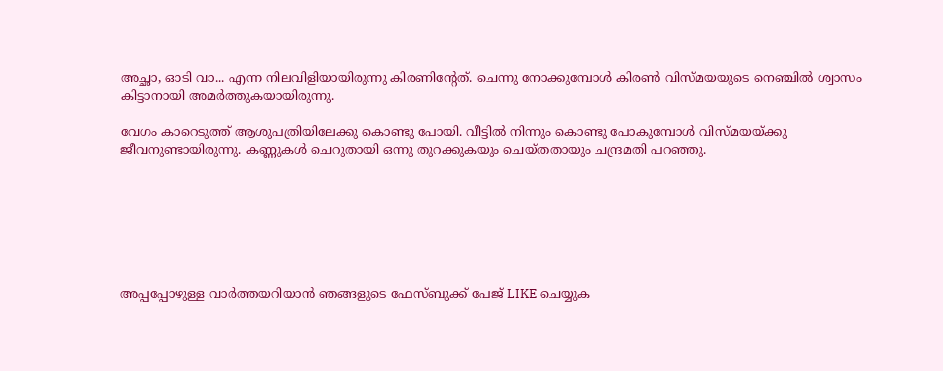അച്ഛാ, ഓടി വാ... എന്ന നിലവിളിയായിരുന്നു കിരണിന്റേത്. ചെന്നു നോക്കുമ്പോള്‍ കിരണ്‍ വിസ്മയയുടെ നെഞ്ചില്‍ ശ്വാസം കിട്ടാനായി അമര്‍ത്തുകയായിരുന്നു.

വേഗം കാറെടുത്ത് ആശുപത്രിയിലേക്കു കൊണ്ടു പോയി. വീട്ടില്‍ നിന്നും കൊണ്ടു പോകുമ്പോള്‍ വിസ്മയയ്ക്കു ജീവനുണ്ടായിരുന്നു. കണ്ണുകള്‍ ചെറുതായി ഒന്നു തുറക്കുകയും ചെയ്തതായും ചന്ദ്രമതി പറഞ്ഞു.







അപ്പപ്പോഴുള്ള വാര്‍ത്തയറിയാന്‍ ഞങ്ങളുടെ ഫേസ്‌ബുക്ക്‌ പേജ് LIKE ചെയ്യുക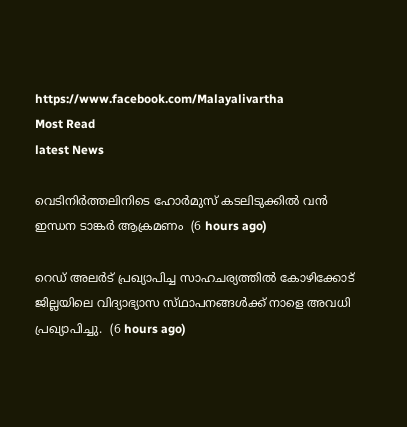https://www.facebook.com/Malayalivartha
Most Read
latest News

വെടിനിർത്തലിനിടെ ഹോർമുസ് കടലിടുക്കിൽ വൻ ഇന്ധന ടാങ്കർ ആക്രമണം  (6 hours ago)

റെഡ് അലർട് പ്രഖ്യാപിച്ച സാഹചര്യത്തിൽ കോഴിക്കോട് ജില്ലയിലെ വിദ്യാഭ്യാസ സ്‌ഥാപനങ്ങൾക്ക്‌ നാളെ അവധി പ്രഖ്യാപിച്ചു.  (6 hours ago)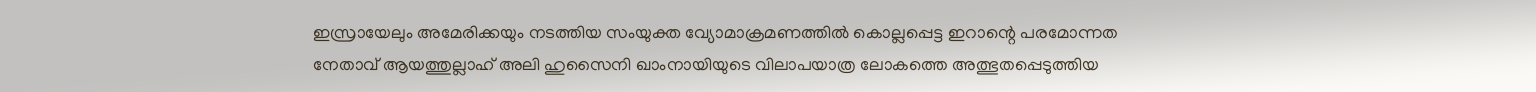ഇസ്രായേലും അമേരിക്കയും നടത്തിയ സംയുക്ത വ്യോമാക്രമണത്തിൽ കൊല്ലപ്പെട്ട ഇറാന്റെ പരമോന്നത നേതാവ് ആയത്തുല്ലാഹ് അലി ഹുസൈനി ഖാംനായിയുടെ വിലാപയാത്ര ലോകത്തെ അത്ഭുതപ്പെടുത്തിയ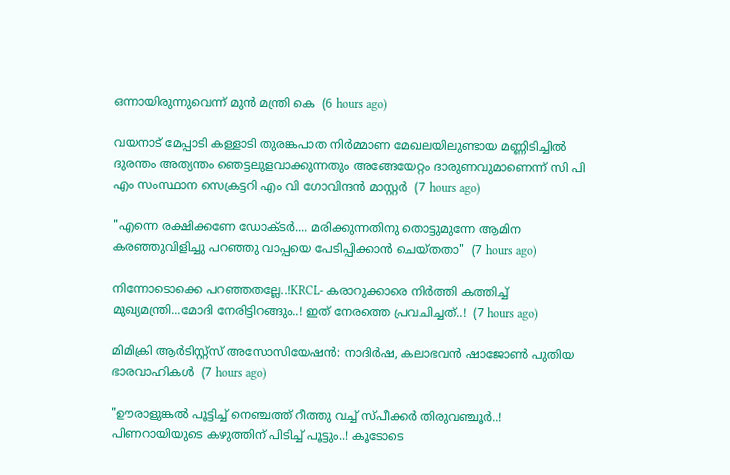ഒന്നായിരുന്നുവെന്ന് മുൻ മന്ത്രി കെ  (6 hours ago)

വയനാട് മേപ്പാടി കള്ളാടി തുരങ്കപാത നിർമ്മാണ മേഖലയിലുണ്ടായ മണ്ണിടിച്ചിൽ ദുരന്തം അത്യന്തം ഞെട്ടലുളവാക്കുന്നതും അങ്ങേയേറ്റം ദാരുണവുമാണെന്ന് സി പി എം സംസ്ഥാന സെക്രട്ടറി എം വി ഗോവിന്ദൻ മാസ്റ്റർ  (7 hours ago)

"എന്നെ രക്ഷിക്കണേ ഡോക്ടർ.... മരിക്കുന്നതിനു തൊട്ടുമുന്നേ ആമിന കരഞ്ഞുവിളിച്ചു പറഞ്ഞു വാപ്പയെ പേടിപ്പിക്കാൻ ചെയ്തതാ"  (7 hours ago)

നിന്നോടൊക്കെ പറഞ്ഞതല്ലേ..!KRCL- കരാറുക്കാരെ നിർത്തി കത്തിച്ച് മുഖ്യമന്ത്രി...മോദി നേരിട്ടിറങ്ങും..! ഇത് നേരത്തെ പ്രവചിച്ചത്..!  (7 hours ago)

മിമിക്രി ആര്‍ടിസ്റ്റ്‌സ് അസോസിയേഷന്‍: നാദിര്‍ഷ, കലാഭവന്‍ ഷാജോണ്‍ പുതിയ ഭാരവാഹികള്‍  (7 hours ago)

"ഊരാളുങ്കൽ പൂട്ടിച്ച് നെഞ്ചത്ത് റീത്തു വച്ച് സ്പീക്കർ തിരുവഞ്ചൂർ..! പിണറായിയുടെ കഴുത്തിന് പിടിച്ച് പൂട്ടും..! കൂടോടെ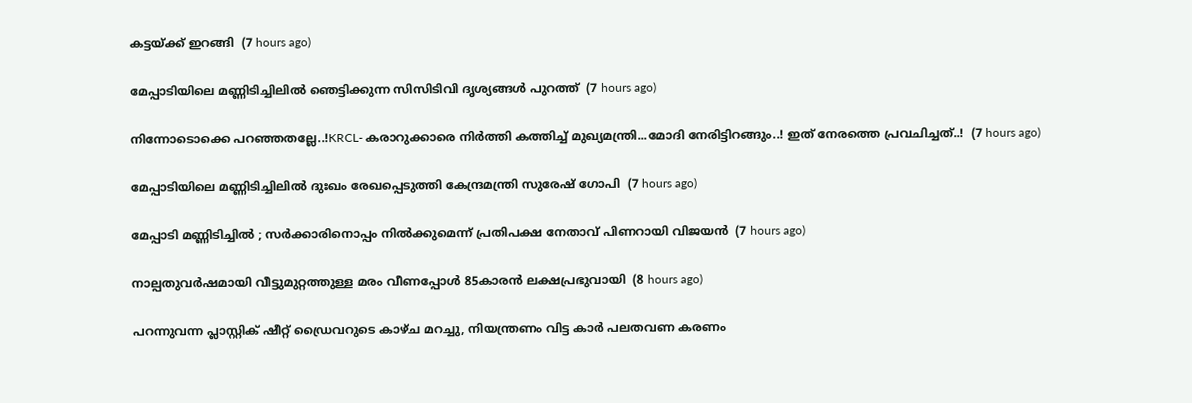കട്ടയ്ക്ക് ഇറങ്ങി  (7 hours ago)

മേപ്പാടിയിലെ മണ്ണിടിച്ചിലില്‍ ഞെട്ടിക്കുന്ന സിസിടിവി ദൃശ്യങ്ങള്‍ പുറത്ത്  (7 hours ago)

നിന്നോടൊക്കെ പറഞ്ഞതല്ലേ..!KRCL- കരാറുക്കാരെ നിർത്തി കത്തിച്ച് മുഖ്യമന്ത്രി...മോദി നേരിട്ടിറങ്ങും..! ഇത് നേരത്തെ പ്രവചിച്ചത്..!  (7 hours ago)

മേപ്പാടിയിലെ മണ്ണിടിച്ചിലില്‍ ദുഃഖം രേഖപ്പെടുത്തി കേന്ദ്രമന്ത്രി സുരേഷ് ഗോപി  (7 hours ago)

മേപ്പാടി മണ്ണിടിച്ചില്‍ ; സര്‍ക്കാരിനൊപ്പം നില്‍ക്കുമെന്ന് പ്രതിപക്ഷ നേതാവ് പിണറായി വിജയന്‍  (7 hours ago)

നാല്പതുവര്‍ഷമായി വീട്ടുമുറ്റത്തുള്ള മരം വീണപ്പോള്‍ 85കാരന്‍ ലക്ഷപ്രഭുവായി  (8 hours ago)

പറന്നുവന്ന പ്ലാസ്റ്റിക് ഷീറ്റ് ഡ്രൈവറുടെ കാഴ്ച മറച്ചു, നിയന്ത്രണം വിട്ട കാർ പലതവണ കരണം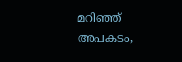മറിഞ്ഞ് അപകടം,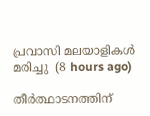പ്രവാസി മലയാളികൾ മരിച്ചു  (8 hours ago)

തീര്‍ത്ഥാടനത്തിന്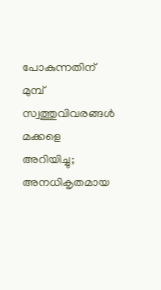പോകുന്നതിന് മുമ്പ് സ്വത്തുവിവരങ്ങള്‍ മക്കളെ അറിയിച്ചു; അനധികൃതമായ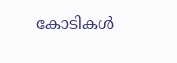കോടികള്‍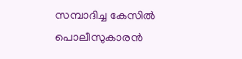സമ്പാദിച്ച കേസില്‍ പൊലീസുകാരന്‍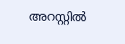അറസ്റ്റില്‍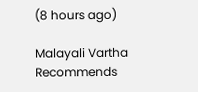(8 hours ago)

Malayali Vartha Recommends